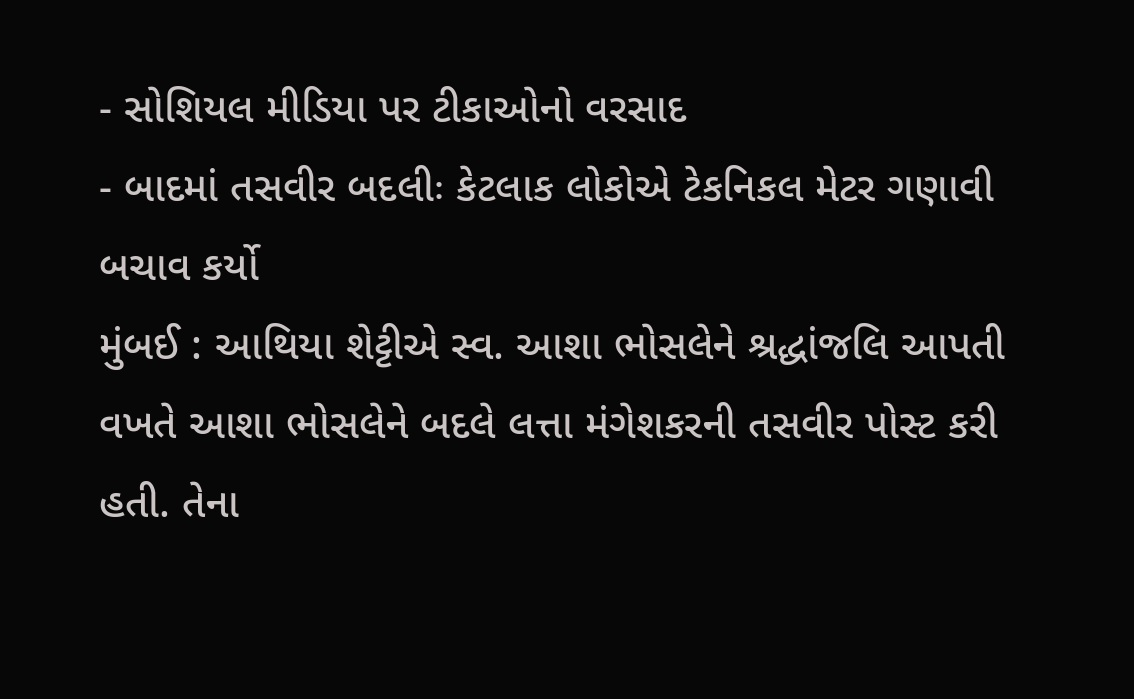- સોશિયલ મીડિયા પર ટીકાઓનો વરસાદ
- બાદમાં તસવીર બદલીઃ કેટલાક લોકોએ ટેકનિકલ મેટર ગણાવી બચાવ કર્યો
મુંબઈ : આથિયા શેટ્ટીએ સ્વ. આશા ભોસલેને શ્રદ્ધાંજલિ આપતી વખતે આશા ભોસલેને બદલે લત્તા મંગેશકરની તસવીર પોસ્ટ કરી હતી. તેના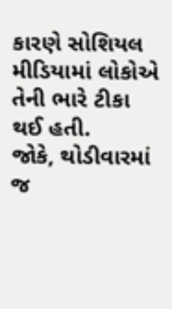કારણે સોશિયલ મીડિયામાં લોકોએ તેની ભારે ટીકા થઈ હતી.
જોકે, થોડીવારમાં જ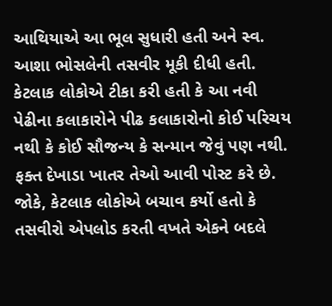આથિયાએ આ ભૂલ સુધારી હતી અને સ્વ. આશા ભોસલેની તસવીર મૂકી દીધી હતી.
કેટલાક લોકોએ ટીકા કરી હતી કે આ નવી પેઢીના કલાકારોને પીઢ કલાકારોનો કોઈ પરિચય નથી કે કોઈ સૌજન્ય કે સન્માન જેવું પણ નથી. ફક્ત દેખાડા ખાતર તેઓ આવી પોસ્ટ કરે છે. જોકે, કેટલાક લોકોએ બચાવ કર્યો હતો કે તસવીરો એપલોડ કરતી વખતે એકને બદલે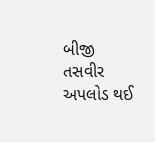બીજી તસવીર અપલોડ થઈ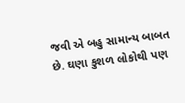જવી એ બહુ સામાન્ય બાબત છે. ઘણા કુશળ લોકોથી પણ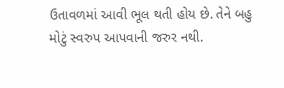ઉતાવળમાં આવી ભૂલ થતી હોય છે. તેને બહુ મોટું સ્વરુપ આપવાની જરુર નથી.